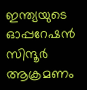ഇന്ത്യയുടെ ഓപ്പറേഷൻ സിന്ദൂർ ആക്രമണം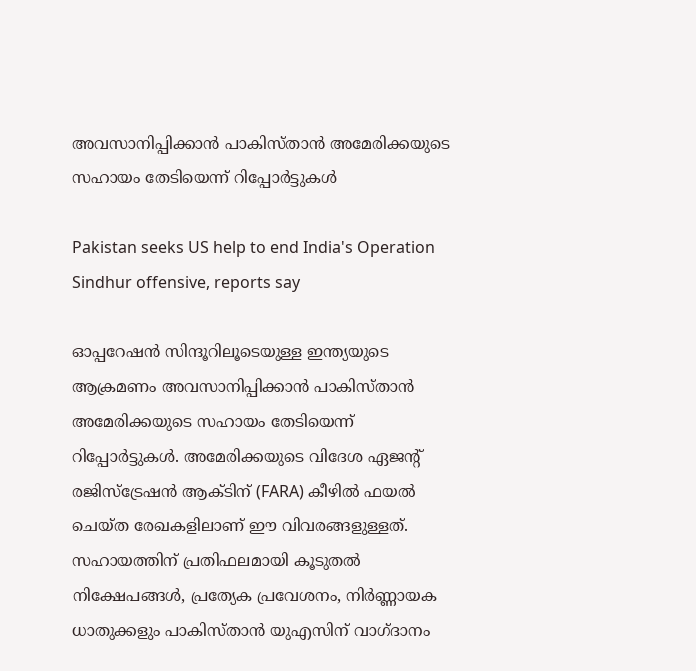അവസാനിപ്പിക്കാൻ പാകിസ്‌താൻ അമേരിക്കയുടെ സഹായം തേടിയെന്ന് റിപ്പോർട്ടുകൾ

Pakistan seeks US help to end India's Operation Sindhur offensive, reports say

ഓപ്പറേഷൻ സിന്ദൂറിലൂടെയുള്ള ഇന്ത്യയുടെ ആക്രമണം അവസാനിപ്പിക്കാൻ പാകിസ്‌താൻ അമേരിക്കയുടെ സഹായം തേടിയെന്ന് റിപ്പോർട്ടുകൾ. അമേരിക്കയുടെ വിദേശ ഏജന്റ് രജിസ്ട്രേഷൻ ആക്‌ടിന് (FARA) കീഴിൽ ഫയൽ ചെയ്‌ത രേഖകളിലാണ് ഈ വിവരങ്ങളുള്ളത്. സഹായത്തിന് പ്രതിഫലമായി കൂടുതൽ നിക്ഷേപങ്ങൾ, പ്രത്യേക പ്രവേശനം, നിർണ്ണായക ധാതുക്കളും പാകിസ്‌താൻ യുഎസിന് വാഗ്ദാനം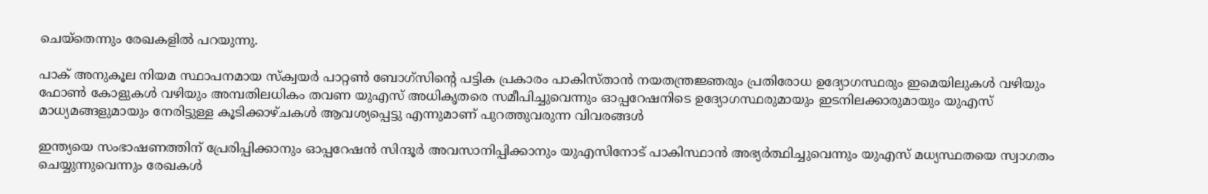ചെയ്തെന്നും രേഖകളിൽ പറയുന്നു.

പാക് അനുകൂല നിയമ സ്ഥാപനമായ സ്ക്വയർ പാറ്റൺ ബോഗ്‌സിന്റെ പട്ടിക പ്രകാരം പാകിസ്‌താൻ നയതന്ത്രജ്ഞരും പ്രതിരോധ ഉദ്യോഗസ്ഥരും ഇമെയിലുകൾ വഴിയും ഫോൺ കോളുകൾ വഴിയും അമ്പതിലധികം തവണ യുഎസ് അധികൃതരെ സമീപിച്ചുവെന്നും ഓപ്പറേഷനിടെ ഉദ്യോഗസ്ഥരുമായും ഇടനിലക്കാരുമായും യുഎസ് മാധ്യമങ്ങളുമായും നേരിട്ടുള്ള കൂടിക്കാഴ്‌ചകൾ ആവശ്യപ്പെട്ടു എന്നുമാണ് പുറത്തുവരുന്ന വിവരങ്ങൾ

ഇന്ത്യയെ സംഭാഷണത്തിന് പ്രേരിപ്പിക്കാനും ഓപ്പറേഷൻ സിന്ദൂർ അവസാനിപ്പിക്കാനും യുഎസിനോട് പാകിസ്ഥാൻ അഭ്യർത്ഥിച്ചുവെന്നും യുഎസ് മധ്യസ്ഥതയെ സ്വാഗതം ചെയ്യുന്നുവെന്നും രേഖകൾ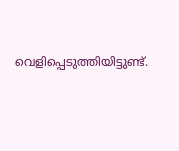വെളിപ്പെടുത്തിയിട്ടുണ്ട്.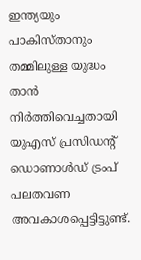ഇന്ത്യയും പാകിസ്‌താനും തമ്മിലുള്ള യുദ്ധം താൻ നിർത്തിവെച്ചതായി യുഎസ് പ്രസിഡൻ്റ് ഡൊണാൾഡ് ട്രംപ് പലതവണ അവകാശപ്പെട്ടിട്ടുണ്ട്.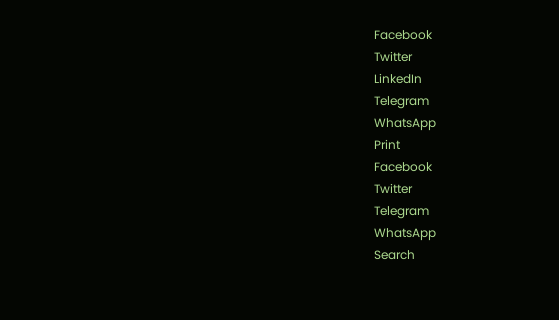Facebook
Twitter
LinkedIn
Telegram
WhatsApp
Print
Facebook
Twitter
Telegram
WhatsApp
Search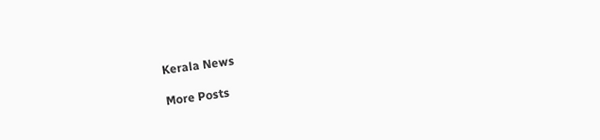Kerala News

More Posts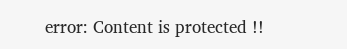error: Content is protected !!